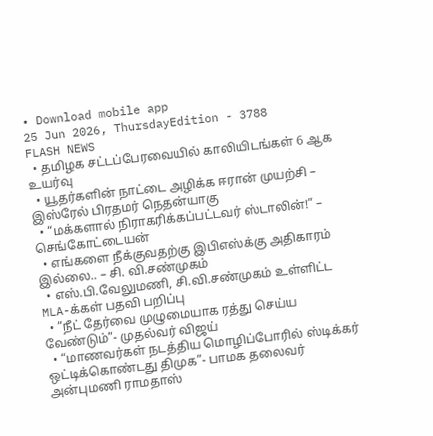• Download mobile app
25 Jun 2026, ThursdayEdition - 3788
FLASH NEWS
  • தமிழக சட்டப்பேரவையில் காலியிடங்கள் 6 ஆக உயர்வு
  • யூதர்களின் நாட்டை அழிக்க ஈரான் முயற்சி – இஸ்ரேல் பிரதமர் நெதன்யாகு
  • “மக்களால் நிராகரிக்கப்பட்டவர் ஸ்டாலின்!” – செங்கோட்டையன்
  • எங்களை நீக்குவதற்கு இபிஎஸ்க்கு அதிகாரம் இல்லை.. – சி. வி.சண்முகம்
  • எஸ்.பி.வேலுமணி, சி.வி.சண்முகம் உள்ளிட்ட MLA-க்கள் பதவி பறிப்பு
  • ”நீட் தேர்வை முழுமையாக ரத்து செய்ய வேண்டும்”- முதல்வர் விஜய்
  • “மாணவர்கள் நடத்திய மொழிப்போரில் ஸ்டிக்கர் ஒட்டிக்கொண்டது திமுக”- பாமக தலைவர் அன்புமணி ராமதாஸ்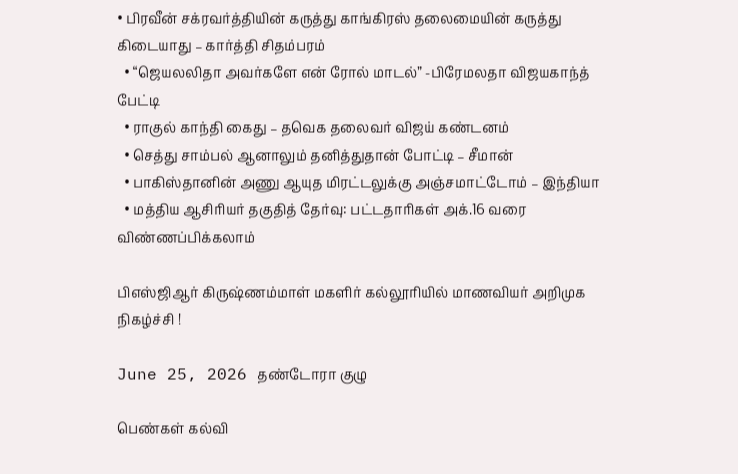• பிரவீன் சக்ரவர்த்தியின் கருத்து காங்கிரஸ் தலைமையின் கருத்து கிடையாது – கார்த்தி சிதம்பரம்
  • “ஜெயலலிதா அவர்களே என் ரோல் மாடல்” -பிரேமலதா விஜயகாந்த் பேட்டி
  • ராகுல் காந்தி கைது – தவெக தலைவர் விஜய் கண்டனம்
  • செத்து சாம்பல் ஆனாலும் தனித்துதான் போட்டி – சீமான்
  • பாகிஸ்தானின் அணு ஆயுத மிரட்டலுக்கு அஞ்சமாட்டோம் – இந்தியா
  • மத்திய ஆசிரியர் தகுதித் தேர்வு: பட்டதாரிகள் அக்.16 வரை விண்ணப்பிக்கலாம்

பிஎஸ்ஜிஆர் கிருஷ்ணம்மாள் மகளிர் கல்லூரியில் மாணவியர் அறிமுக நிகழ்ச்சி !

June 25, 2026 தண்டோரா குழு

பெண்கள் கல்வி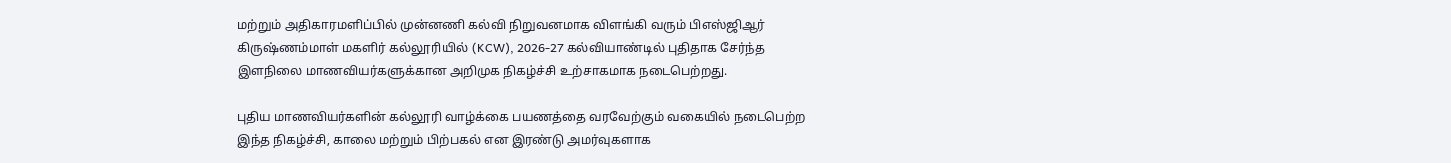மற்றும் அதிகாரமளிப்பில் முன்னணி கல்வி நிறுவனமாக விளங்கி வரும் பிஎஸ்ஜிஆர் கிருஷ்ணம்மாள் மகளிர் கல்லூரியில் (KCW), 2026-27 கல்வியாண்டில் புதிதாக சேர்ந்த இளநிலை மாணவியர்களுக்கான அறிமுக நிகழ்ச்சி உற்சாகமாக நடைபெற்றது.

புதிய மாணவியர்களின் கல்லூரி வாழ்க்கை பயணத்தை வரவேற்கும் வகையில் நடைபெற்ற இந்த நிகழ்ச்சி, காலை மற்றும் பிற்பகல் என இரண்டு அமர்வுகளாக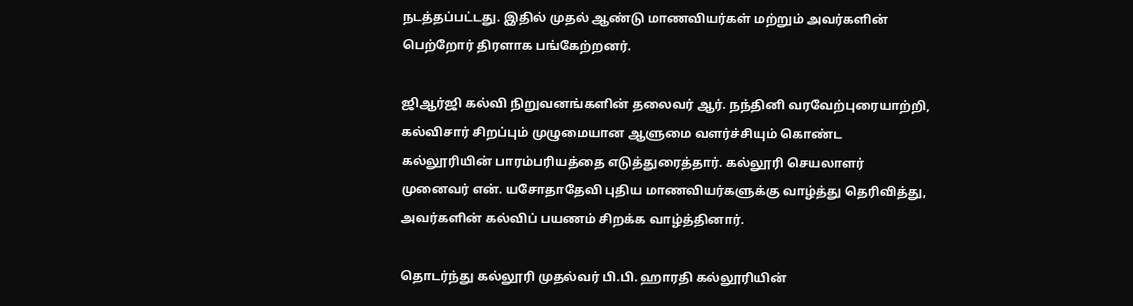நடத்தப்பட்டது. இதில் முதல் ஆண்டு மாணவியர்கள் மற்றும் அவர்களின் பெற்றோர் திரளாக பங்கேற்றனர்.

ஜிஆர்ஜி கல்வி நிறுவனங்களின் தலைவர் ஆர். நந்தினி வரவேற்புரையாற்றி, கல்விசார் சிறப்பும் முழுமையான ஆளுமை வளர்ச்சியும் கொண்ட கல்லூரியின் பாரம்பரியத்தை எடுத்துரைத்தார். கல்லூரி செயலாளர் முனைவர் என். யசோதாதேவி புதிய மாணவியர்களுக்கு வாழ்த்து தெரிவித்து, அவர்களின் கல்விப் பயணம் சிறக்க வாழ்த்தினார்.

தொடர்ந்து கல்லூரி முதல்வர் பி.பி. ஹாரதி கல்லூரியின்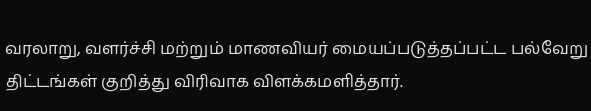வரலாறு, வளர்ச்சி மற்றும் மாணவியர் மையப்படுத்தப்பட்ட பல்வேறு திட்டங்கள் குறித்து விரிவாக விளக்கமளித்தார்.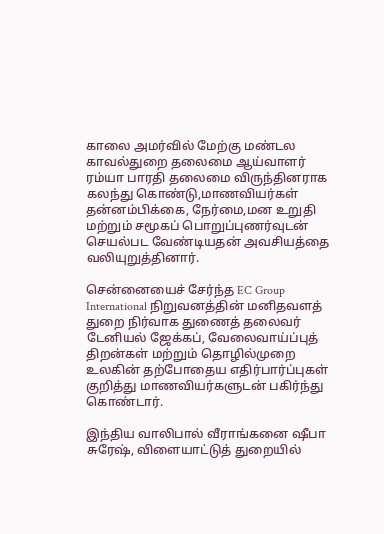காலை அமர்வில் மேற்கு மண்டல காவல்துறை தலைமை ஆய்வாளர் ரம்யா பாரதி தலைமை விருந்தினராக கலந்து கொண்டு,மாணவியர்கள் தன்னம்பிக்கை, நேர்மை,மன உறுதி மற்றும் சமூகப் பொறுப்புணர்வுடன் செயல்பட வேண்டியதன் அவசியத்தை வலியுறுத்தினார்.

சென்னையைச் சேர்ந்த EC Group International நிறுவனத்தின் மனிதவளத் துறை நிர்வாக துணைத் தலைவர் டேனியல் ஜேக்கப், வேலைவாய்ப்புத் திறன்கள் மற்றும் தொழில்முறை உலகின் தற்போதைய எதிர்பார்ப்புகள் குறித்து மாணவியர்களுடன் பகிர்ந்து கொண்டார்.

இந்திய வாலிபால் வீராங்கனை ஷீபா சுரேஷ், விளையாட்டுத் துறையில்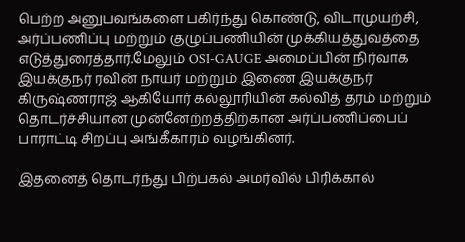பெற்ற அனுபவங்களை பகிர்ந்து கொண்டு, விடாமுயற்சி, அர்ப்பணிப்பு மற்றும் குழுப்பணியின் முக்கியத்துவத்தை எடுத்துரைத்தார்.மேலும் OSI-GAUGE அமைப்பின் நிர்வாக இயக்குநர் ரவின் நாயர் மற்றும் இணை இயக்குநர் கிருஷ்ணராஜ் ஆகியோர் கல்லூரியின் கல்வித் தரம் மற்றும் தொடர்ச்சியான முன்னேற்றத்திற்கான அர்ப்பணிப்பைப் பாராட்டி சிறப்பு அங்கீகாரம் வழங்கினர்.

இதனைத் தொடர்ந்து பிற்பகல் அமர்வில் பிரிக்கால்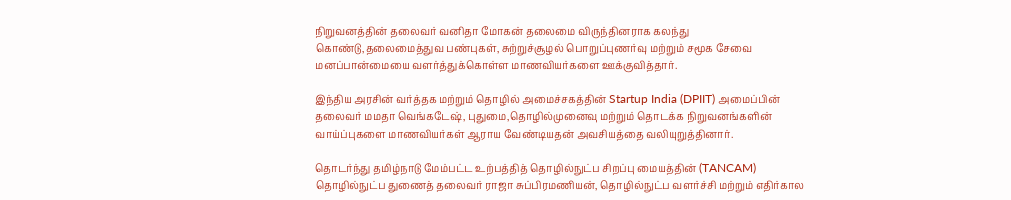நிறுவனத்தின் தலைவர் வனிதா மோகன் தலைமை விருந்தினராக கலந்து கொண்டு,தலைமைத்துவ பண்புகள், சுற்றுச்சூழல் பொறுப்புணர்வு மற்றும் சமூக சேவை மனப்பான்மையை வளர்த்துக்கொள்ள மாணவியர்களை ஊக்குவித்தார்.

இந்திய அரசின் வர்த்தக மற்றும் தொழில் அமைச்சகத்தின் Startup India (DPIIT) அமைப்பின் தலைவர் மமதா வெங்கடேஷ், புதுமை,தொழில்முனைவு மற்றும் தொடக்க நிறுவனங்களின் வாய்ப்புகளை மாணவியர்கள் ஆராய வேண்டியதன் அவசியத்தை வலியுறுத்தினார்.

தொடர்ந்து தமிழ்நாடு மேம்பட்ட உற்பத்தித் தொழில்நுட்ப சிறப்பு மையத்தின் (TANCAM) தொழில்நுட்ப துணைத் தலைவர் ராஜா சுப்பிரமணியன், தொழில்நுட்ப வளர்ச்சி மற்றும் எதிர்கால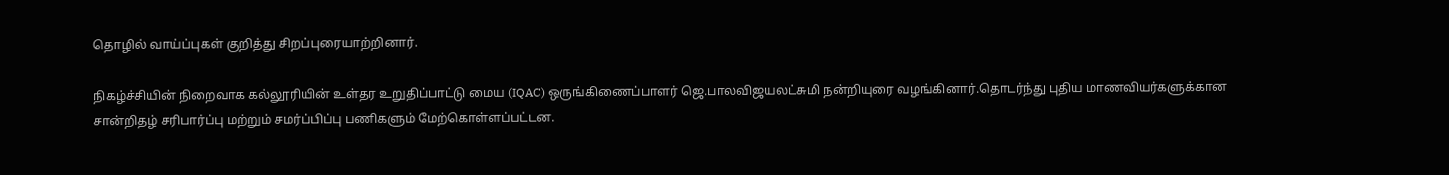தொழில் வாய்ப்புகள் குறித்து சிறப்புரையாற்றினார்.

நிகழ்ச்சியின் நிறைவாக கல்லூரியின் உள்தர உறுதிப்பாட்டு மைய (IQAC) ஒருங்கிணைப்பாளர் ஜெ.பாலவிஜயலட்சுமி நன்றியுரை வழங்கினார்.தொடர்ந்து புதிய மாணவியர்களுக்கான சான்றிதழ் சரிபார்ப்பு மற்றும் சமர்ப்பிப்பு பணிகளும் மேற்கொள்ளப்பட்டன.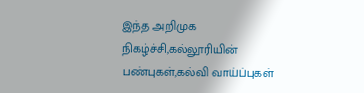இந்த அறிமுக நிகழ்ச்சி,கல்லூரியின் பண்புகள்,கல்வி வாய்ப்புகள்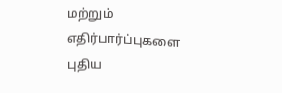மற்றும் எதிர்பார்ப்புகளை புதிய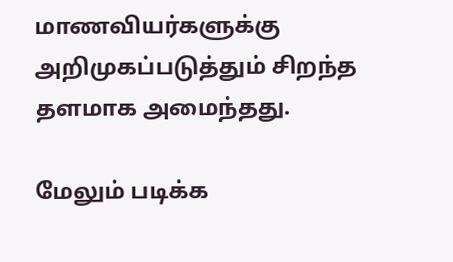மாணவியர்களுக்கு அறிமுகப்படுத்தும் சிறந்த தளமாக அமைந்தது.

மேலும் படிக்க